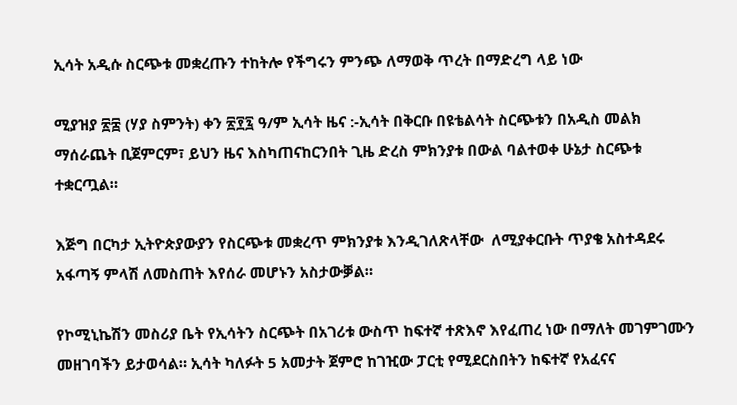ኢሳት አዲሱ ስርጭቱ መቋረጡን ተከትሎ የችግሩን ምንጭ ለማወቅ ጥረት በማድረግ ላይ ነው

ሚያዝያ ፳፰ (ሃያ ስምንት) ቀን ፳፻፯ ዓ/ም ኢሳት ዜና :-ኢሳት በቅርቡ በዩቴልሳት ስርጭቱን በአዲስ መልክ ማሰራጨት ቢጀምርም፣ ይህን ዜና እስካጠናከርንበት ጊዜ ድረስ ምክንያቱ በውል ባልተወቀ ሁኔታ ስርጭቱ ተቋርጧል።

እጅግ በርካታ ኢትዮጵያውያን የስርጭቱ መቋረጥ ምክንያቱ እንዲገለጽላቸው  ለሚያቀርቡት ጥያቄ አስተዳደሩ አፋጣኝ ምላሽ ለመስጠት እየሰራ መሆኑን አስታውቓል።

የኮሚኒኬሽን መስሪያ ቤት የኢሳትን ስርጭት በአገሪቱ ውስጥ ከፍተኛ ተጽእኖ እየፈጠረ ነው በማለት መገምገሙን መዘገባችን ይታወሳል። ኢሳት ካለፉት 5 አመታት ጀምሮ ከገዢው ፓርቲ የሚደርስበትን ከፍተኛ የአፈናና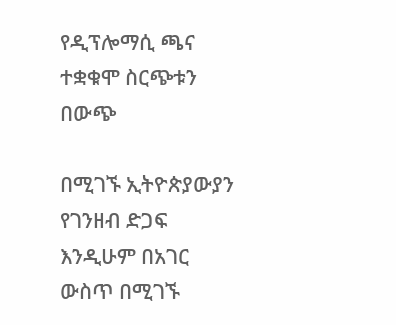የዲፕሎማሲ ጫና ተቋቁሞ ስርጭቱን በውጭ

በሚገኙ ኢትዮጵያውያን የገንዘብ ድጋፍ እንዲሁም በአገር ውስጥ በሚገኙ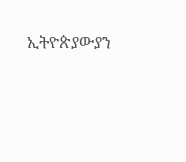ኢትዮጵያውያን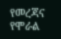የመረጃና የሞራል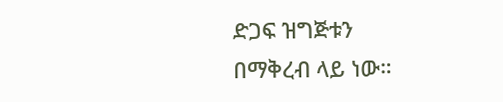ድጋፍ ዝግጅቱን በማቅረብ ላይ ነው።